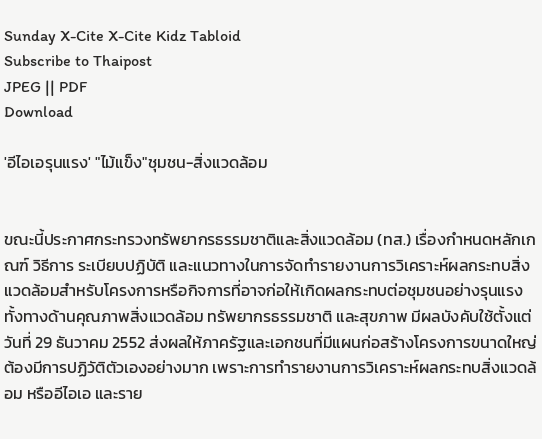Sunday X-Cite X-Cite Kidz Tabloid
Subscribe to Thaipost
JPEG || PDF
Download

'อีไอเอรุนแรง' "ไม้แข็ง"ชุมชน-สิ่งแวดล้อม


ขณะนี้ประกาศกระทรวงทรัพยากรธรรมชาติและสิ่งแวดล้อม (ทส.) เรื่องกำหนดหลักเกณฑ์ วิธีการ ระเบียบปฏิบัติ และแนวทางในการจัดทำรายงานการวิเคราะห์ผลกระทบสิ่งแวดล้อมสำหรับโครงการหรือกิจการที่อาจก่อให้เกิดผลกระทบต่อชุมชนอย่างรุนแรง ทั้งทางด้านคุณภาพสิ่งแวดล้อม ทรัพยากรธรรมชาติ และสุขภาพ มีผลบังคับใช้ตั้งแต่วันที่ 29 ธันวาคม 2552 ส่งผลให้ภาครัฐและเอกชนที่มีแผนก่อสร้างโครงการขนาดใหญ่ต้องมีการปฏิวัติตัวเองอย่างมาก เพราะการทำรายงานการวิเคราะห์ผลกระทบสิ่งแวดล้อม หรืออีไอเอ และราย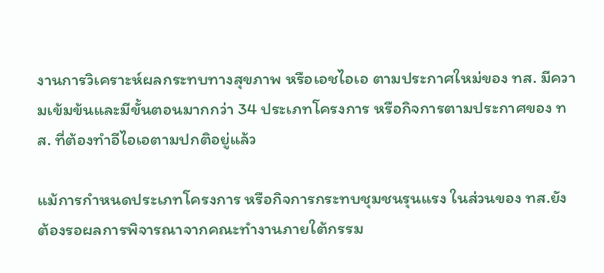งานการวิเคราะห์ผลกระทบทางสุขภาพ หรือเอชไอเอ ตามประกาศใหม่ของ ทส. มีความเข้มข้นและมีขั้นตอนมากกว่า 34 ประเภทโครงการ หรือกิจการตามประกาศของ ทส. ที่ต้องทำอีไอเอตามปกติอยู่แล้ว

แม้การกำหนดประเภทโครงการ หรือกิจการกระทบชุมชนรุนแรง ในส่วนของ ทส.ยังต้องรอผลการพิจารณาจากคณะทำงานภายใต้กรรม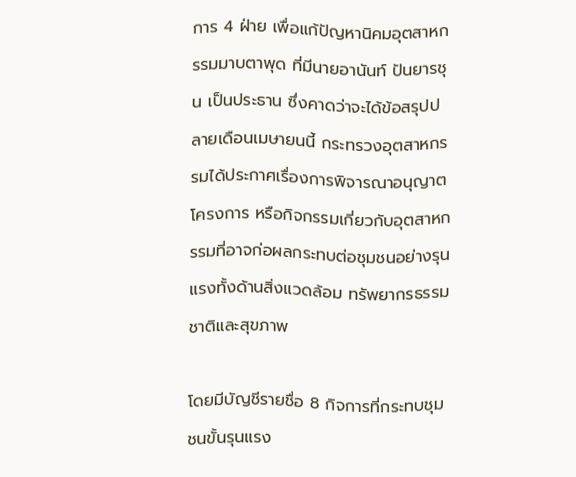การ 4 ฝ่าย เพื่อแก้ปัญหานิคมอุตสาหกรรมมาบตาพุด ที่มีนายอานันท์ ปันยารชุน เป็นประธาน ซึ่งคาดว่าจะได้ข้อสรุปปลายเดือนเมษายนนี้ กระทรวงอุตสาหกรรมได้ประกาศเรื่องการพิจารณาอนุญาตโครงการ หรือกิจกรรมเกี่ยวกับอุตสาหกรรมที่อาจก่อผลกระทบต่อชุมชนอย่างรุนแรงทั้งด้านสิ่งแวดล้อม ทรัพยากรธรรมชาติและสุขภาพ

โดยมีบัญชีรายชื่อ 8 กิจการที่กระทบชุมชนขั้นรุนแรง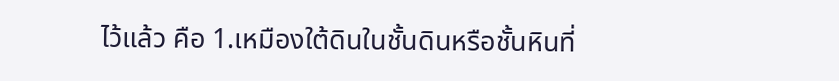ไว้แล้ว คือ 1.เหมืองใต้ดินในชั้นดินหรือชั้นหินที่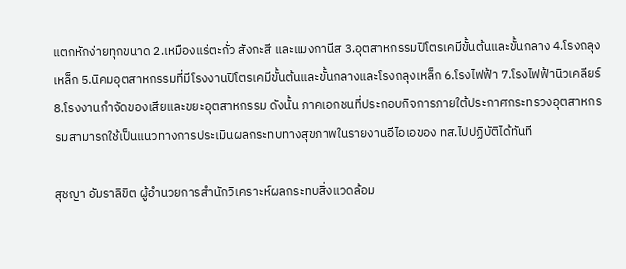แตกหักง่ายทุกขนาด 2.เหมืองแร่ตะกั่ว สังกะสี และแมงกานีส 3.อุตสาหกรรมปิโตรเคมีขั้นต้นและขั้นกลาง 4.โรงถลุงเหล็ก 5.นิคมอุตสาหกรรมที่มีโรงงานปิโตรเคมีขั้นต้นและขั้นกลางและโรงถลุงเหล็ก 6.โรงไฟฟ้า 7.โรงไฟฟ้านิวเคลียร์ 8.โรงงานกำจัดของเสียและขยะอุตสาหกรรม ดังนั้น ภาคเอกชนที่ประกอบกิจการภายใต้ประกาศกระทรวงอุตสาหกรรมสามารถใช้เป็นแนวทางการประเมินผลกระทบทางสุขภาพในรายงานอีไอเอของ ทส.ไปปฏิบัติได้ทันที

สุชญา อัมราลิขิต ผู้อำนวยการสำนักวิเคราะห์ผลกระทบสิ่งแวดล้อม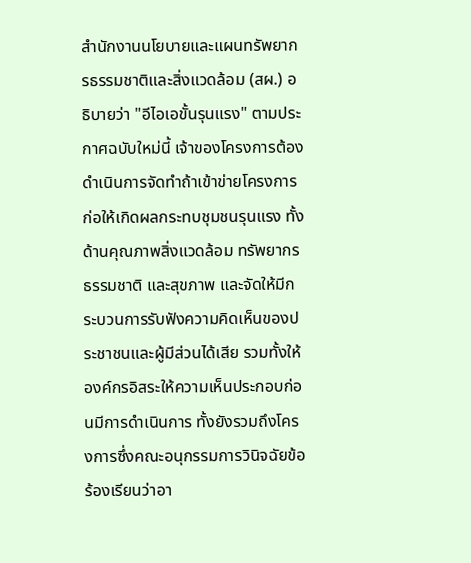สำนักงานนโยบายและแผนทรัพยากรธรรมชาติและสิ่งแวดล้อม (สผ.) อธิบายว่า "อีไอเอขั้นรุนแรง" ตามประกาศฉบับใหม่นี้ เจ้าของโครงการต้องดำเนินการจัดทำถ้าเข้าข่ายโครงการก่อให้เกิดผลกระทบชุมชนรุนแรง ทั้งด้านคุณภาพสิ่งแวดล้อม ทรัพยากรธรรมชาติ และสุขภาพ และจัดให้มีกระบวนการรับฟังความคิดเห็นของประชาชนและผู้มีส่วนได้เสีย รวมทั้งให้องค์กรอิสระให้ความเห็นประกอบก่อนมีการดำเนินการ ทั้งยังรวมถึงโครงการซึ่งคณะอนุกรรมการวินิจฉัยข้อร้องเรียนว่าอา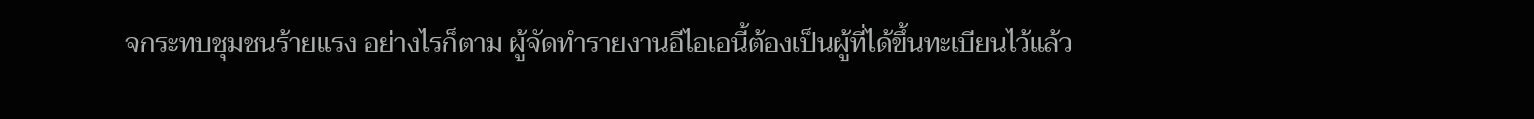จกระทบชุมชนร้ายแรง อย่างไรก็ตาม ผู้จัดทำรายงานอีไอเอนี้ต้องเป็นผู้ที่ได้ขึ้นทะเบียนไว้แล้ว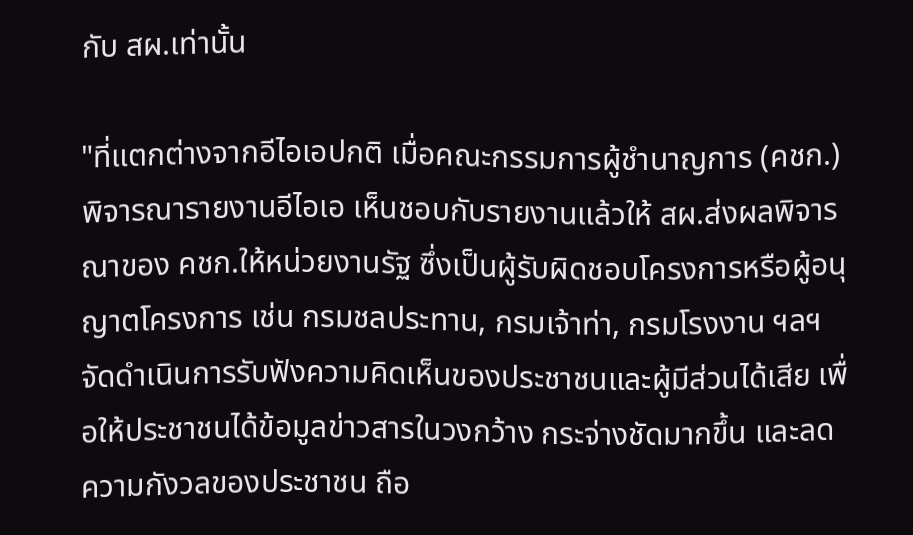กับ สผ.เท่านั้น

"ที่แตกต่างจากอีไอเอปกติ เมื่อคณะกรรมการผู้ชำนาญการ (คชก.) พิจารณารายงานอีไอเอ เห็นชอบกับรายงานแล้วให้ สผ.ส่งผลพิจารณาของ คชก.ให้หน่วยงานรัฐ ซึ่งเป็นผู้รับผิดชอบโครงการหรือผู้อนุญาตโครงการ เช่น กรมชลประทาน, กรมเจ้าท่า, กรมโรงงาน ฯลฯ จัดดำเนินการรับฟังความคิดเห็นของประชาชนและผู้มีส่วนได้เสีย เพื่อให้ประชาชนได้ข้อมูลข่าวสารในวงกว้าง กระจ่างชัดมากขึ้น และลดความกังวลของประชาชน ถือ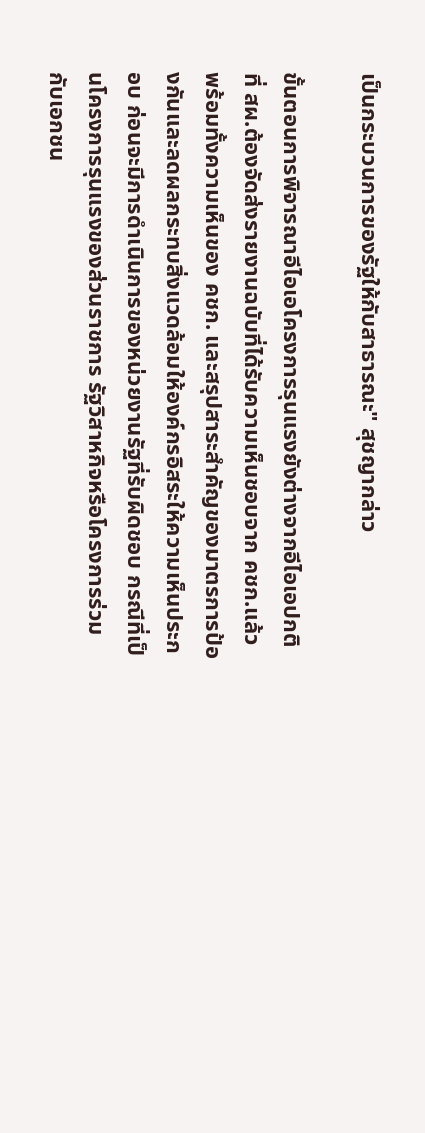เป็นกระบวนการของรัฐให้กับสาธารณะ" สุชญากล่าว

ขั้นตอนการพิจารณาอีไอเอโครงการรุนแรงยังต่างจากอีไอเอปกติ ที่ สผ.ต้องจัดส่งรายงานฉบับที่ได้รับความเห็นชอบจาก คชก.แล้ว พร้อมทั้งความเห็นของ คชก. และสรุปสาระสำคัญของมาตรการป้องกันและลดผลกระทบสิ่งแวดล้อมให้องค์กรอิสระให้ความเห็นประกอบ ก่อนจะมีการดำเนินการของหน่วยงานรัฐที่รับผิดชอบ กรณีที่เป็นโครงการรุนแรงของส่วนราชการ รัฐวิสาหกิจหรือโครงการร่วมกับเอกชน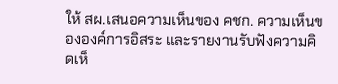ให้ สผ.เสนอความเห็นของ คชก. ความเห็นขององค์การอิสระ และรายงานรับฟังความคิดเห็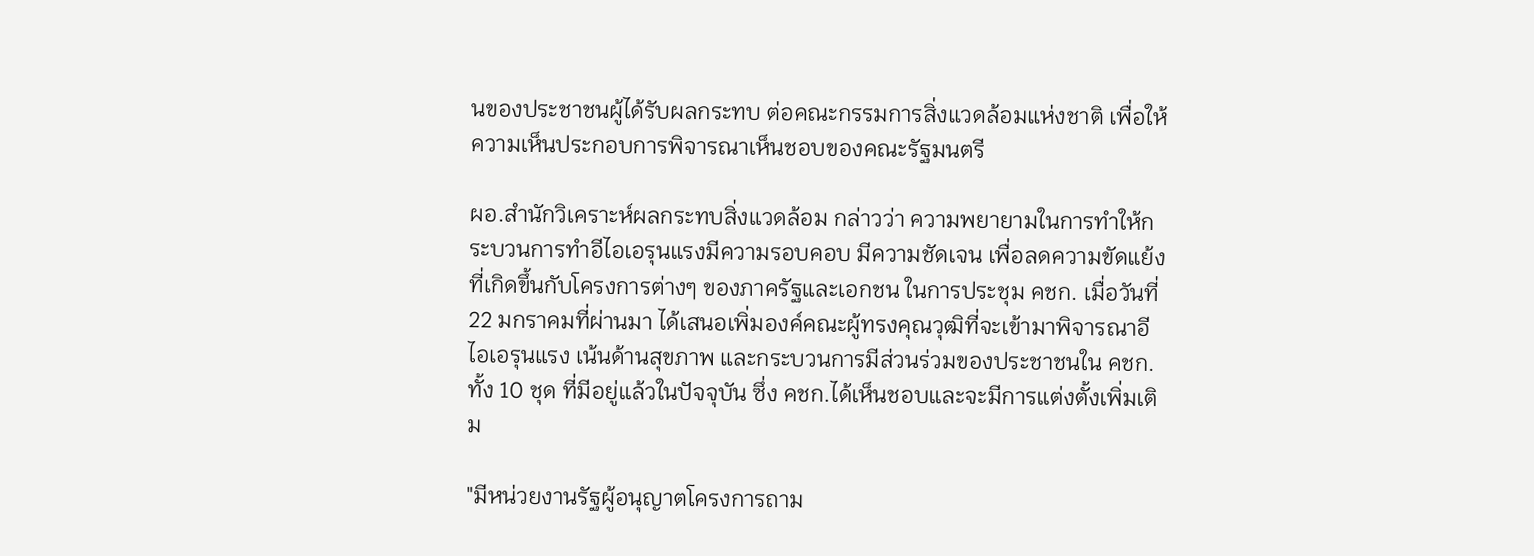นของประชาชนผู้ได้รับผลกระทบ ต่อคณะกรรมการสิ่งแวดล้อมแห่งชาติ เพื่อให้ความเห็นประกอบการพิจารณาเห็นชอบของคณะรัฐมนตรี

ผอ.สำนักวิเคราะห์ผลกระทบสิ่งแวดล้อม กล่าวว่า ความพยายามในการทำให้กระบวนการทำอีไอเอรุนแรงมีความรอบคอบ มีความชัดเจน เพื่อลดความขัดแย้งที่เกิดขึ้นกับโครงการต่างๆ ของภาครัฐและเอกชน ในการประชุม คชก. เมื่อวันที่ 22 มกราคมที่ผ่านมา ได้เสนอเพิ่มองค์คณะผู้ทรงคุณวุฒิที่จะเข้ามาพิจารณาอีไอเอรุนแรง เน้นด้านสุขภาพ และกระบวนการมีส่วนร่วมของประชาชนใน คชก.ทั้ง 10 ชุด ที่มีอยู่แล้วในปัจจุบัน ซึ่ง คชก.ได้เห็นชอบและจะมีการแต่งตั้งเพิ่มเติม

"มีหน่วยงานรัฐผู้อนุญาตโครงการถาม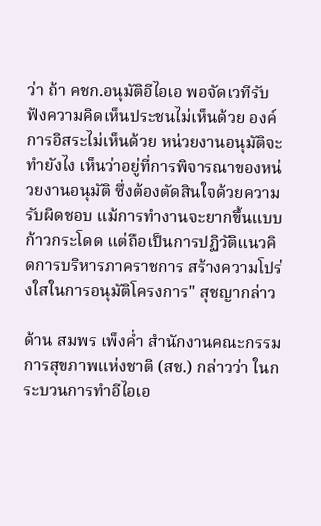ว่า ถ้า คชก.อนุมัติอีไอเอ พอจัดเวทีรับฟังความคิดเห็นประชนไม่เห็นด้วย องค์การอิสระไม่เห็นด้วย หน่วยงานอนุมัติจะทำยังไง เห็นว่าอยู่ที่การพิจารณาของหน่วยงานอนุมัติ ซึ่งต้องตัดสินใจด้วยความรับผิดชอบ แม้การทำงานจะยากขึ้นแบบก้าวกระโดด แต่ถือเป็นการปฏิวัติแนวคิดการบริหารภาคราชการ สร้างความโปร่งใสในการอนุมัติโครงการ" สุชญากล่าว

ด้าน สมพร เพ็งค่ำ สำนักงานคณะกรรมการสุขภาพแห่งชาติ (สช.) กล่าวว่า ในกระบวนการทำอีไอเอ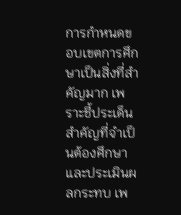การกำหนดขอบเขตการศึกษาเป็นสิ่งที่สำคัญมาก เพราะชี้ประเด็นสำคัญที่จำเป็นต้องศึกษาและประเมินผลกระทบ เพ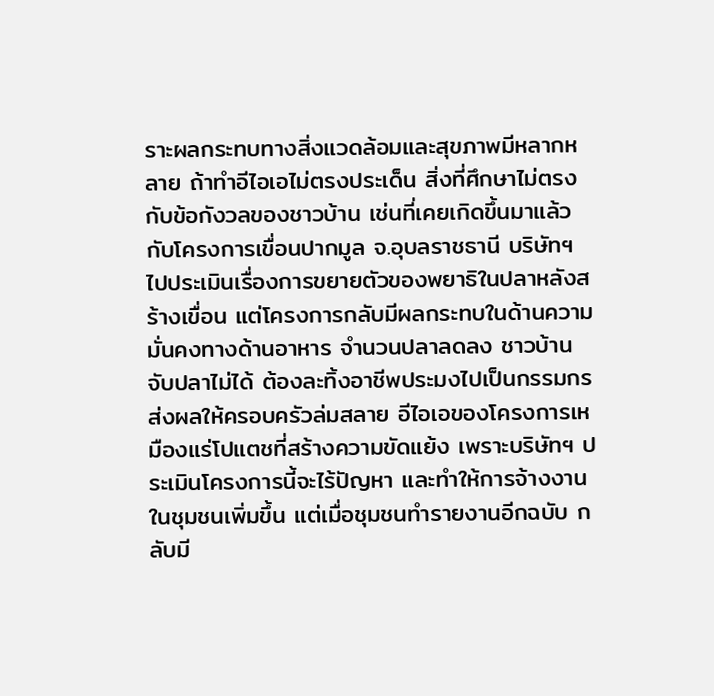ราะผลกระทบทางสิ่งแวดล้อมและสุขภาพมีหลากหลาย ถ้าทำอีไอเอไม่ตรงประเด็น สิ่งที่ศึกษาไม่ตรงกับข้อกังวลของชาวบ้าน เช่นที่เคยเกิดขึ้นมาแล้วกับโครงการเขื่อนปากมูล จ.อุบลราชธานี บริษัทฯ ไปประเมินเรื่องการขยายตัวของพยาธิในปลาหลังสร้างเขื่อน แต่โครงการกลับมีผลกระทบในด้านความมั่นคงทางด้านอาหาร จำนวนปลาลดลง ชาวบ้านจับปลาไม่ได้ ต้องละทิ้งอาชีพประมงไปเป็นกรรมกร ส่งผลให้ครอบครัวล่มสลาย อีไอเอของโครงการเหมืองแร่โปแตชที่สร้างความขัดแย้ง เพราะบริษัทฯ ประเมินโครงการนี้จะไร้ปัญหา และทำให้การจ้างงานในชุมชนเพิ่มขึ้น แต่เมื่อชุมชนทำรายงานอีกฉบับ กลับมี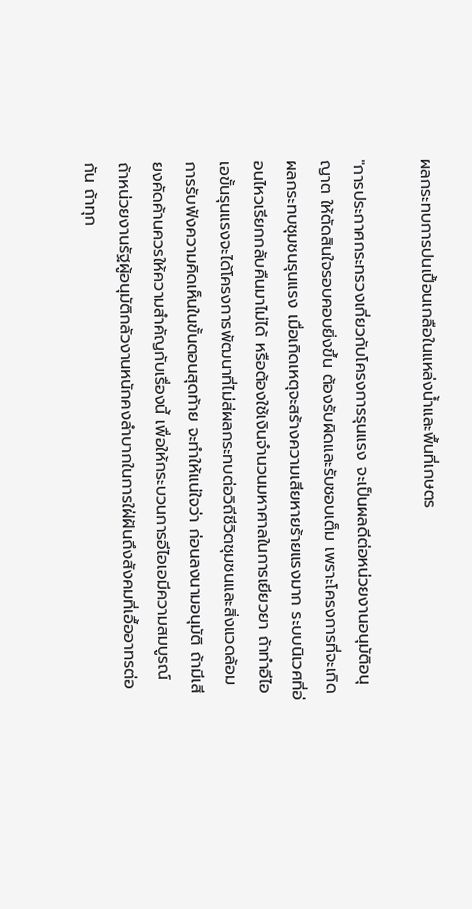ผลกระทบการปนเปื้อนเกลือในแหล่งน้ำและพื้นที่เกษตร

"การประกาศกระทรวงเกี่ยวกับโครงการรุนแรง จะเป็นผลดีต่อหน่วยงานอนุมัติอนุญาต ให้ตัดสินใจรอบคอบยิ่งขึ้น ต้องรับผิดและรับชอบเต็ม เพราะโครงการที่จะเกิดผลกระทบชุมชนรุนแรง เมื่อเกิดเหตุจะสร้างความเสียหายร้ายแรงมาก ระบบนิเวศที่อ่อนไหวเรียกกลับคืนมาไม่ได้ หรือต้องใช้เงินจำนวนมหาศาลในการเยียวยา ถ้าทำอีไอเอขั้นรุนแรงจะได้โครงการพัฒนาที่ไม่ส่ผลกระทบต่อวิถีชีวิตชุมชนและสิ่งแวดล้อม การรับฟังความคิดเห็นในขั้นตอนสุดท้าย จะทำให้แน่ใจว่า ก่อนลงนามอนุมัติ ถ้ามีเสียงคัดค้านควรให้ความสำคัญกับเรื่องนี้ เพื่อให้กระบวนการอีไอเอมีความสมบูรณ์ ถ้าหน่วยงานรัฐผู้อนุมัติกลัวงานหนักคงลำบากในการใฝ่ฝันถึงสังคมที่เอื้ออาทรต่อกัน ถ้าทุก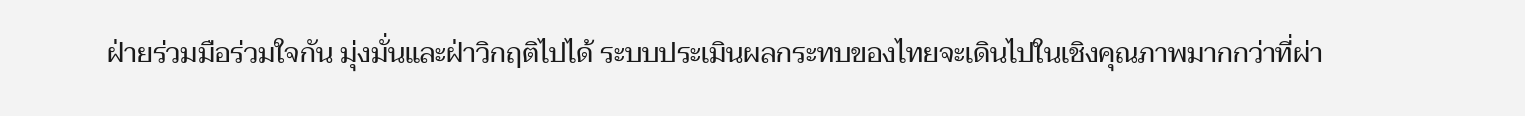ฝ่ายร่วมมือร่วมใจกัน มุ่งมั่นและฝ่าวิกฤติไปได้ ระบบประเมินผลกระทบของไทยจะเดินไปในเชิงคุณภาพมากกว่าที่ผ่า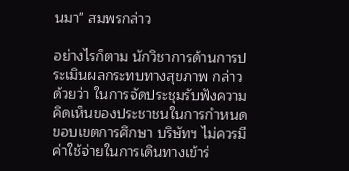นมา" สมพรกล่าว

อย่างไรก็ตาม นักวิชาการด้านการประเมินผลกระทบทางสุขภาพ กล่าวด้วยว่า ในการจัดประชุมรับฟังความคิดเห็นของประชาชนในการกำหนดขอบเขตการศึกษา บริษัทฯ ไม่ควรมีค่าใช้จ่ายในการเดินทางเข้าร่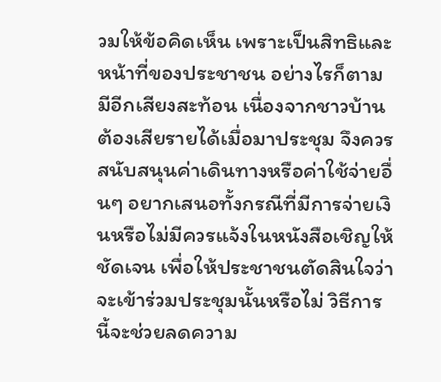วมให้ข้อคิดเห็น เพราะเป็นสิทธิและหน้าที่ของประชาชน อย่างไรก็ตาม มีอีกเสียงสะท้อน เนื่องจากชาวบ้านต้องเสียรายได้เมื่อมาประชุม จึงควรสนับสนุนค่าเดินทางหรือค่าใช้จ่ายอื่นๆ อยากเสนอทั้งกรณีที่มีการจ่ายเงินหรือไม่มีควรแจ้งในหนังสือเชิญให้ชัดเจน เพื่อให้ประชาชนตัดสินใจว่าจะเข้าร่วมประชุมนั้นหรือไม่ วิธีการนี้จะช่วยลดความ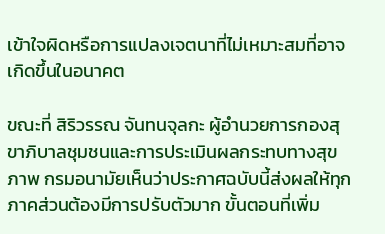เข้าใจผิดหรือการแปลงเจตนาที่ไม่เหมาะสมที่อาจเกิดขึ้นในอนาคต

ขณะที่ สิริวรรณ จันทนจุลกะ ผู้อำนวยการกองสุขาภิบาลชุมชนและการประเมินผลกระทบทางสุขภาพ กรมอนามัยเห็นว่าประกาศฉบับนี้ส่งผลให้ทุกภาคส่วนต้องมีการปรับตัวมาก ขั้นตอนที่เพิ่ม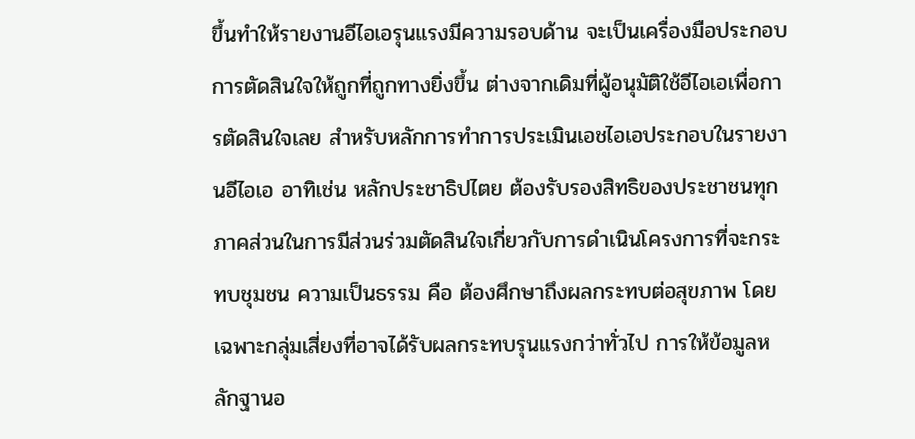ขึ้นทำให้รายงานอีไอเอรุนแรงมีความรอบด้าน จะเป็นเครื่องมือประกอบการตัดสินใจให้ถูกที่ถูกทางยิ่งขึ้น ต่างจากเดิมที่ผู้อนุมัติใช้อีไอเอเพื่อการตัดสินใจเลย สำหรับหลักการทำการประเมินเอชไอเอประกอบในรายงานอีไอเอ อาทิเช่น หลักประชาธิปไตย ต้องรับรองสิทธิของประชาชนทุกภาคส่วนในการมีส่วนร่วมตัดสินใจเกี่ยวกับการดำเนินโครงการที่จะกระทบชุมชน ความเป็นธรรม คือ ต้องศึกษาถึงผลกระทบต่อสุขภาพ โดยเฉพาะกลุ่มเสี่ยงที่อาจได้รับผลกระทบรุนแรงกว่าทั่วไป การให้ข้อมูลหลักฐานอ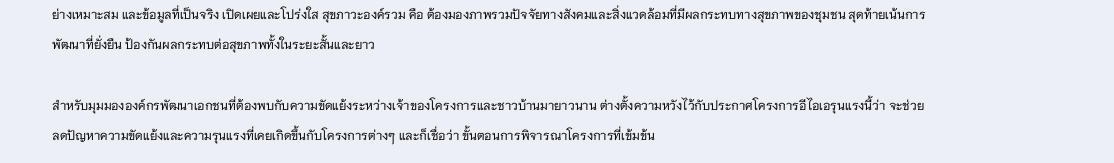ย่างเหมาะสม และข้อมูลที่เป็นจริง เปิดเผยและโปร่งใส สุขภาวะองค์รวม คือ ต้องมองภาพรวมปัจจัยทางสังคมและสิ่งแวดล้อมที่มีผลกระทบทางสุขภาพของชุมชน สุดท้ายเน้นการพัฒนาที่ยั่งยืน ป้องกันผลกระทบต่อสุขภาพทั้งในระยะสั้นและยาว

สำหรับมุมมององค์กรพัฒนาเอกชนที่ต้องพบกับความขัดแย้งระหว่างเจ้าของโครงการและชาวบ้านมายาวนาน ต่างตั้งความหวังไว้กับประกาศโครงการอีไอเอรุนแรงนี้ว่า จะช่วยลดปัญหาความขัดแย้งและความรุนแรงที่เคยเกิดขึ้นกับโครงการต่างๆ และก็เชื่อว่า ขั้นตอนการพิจารณาโครงการที่เข้มข้น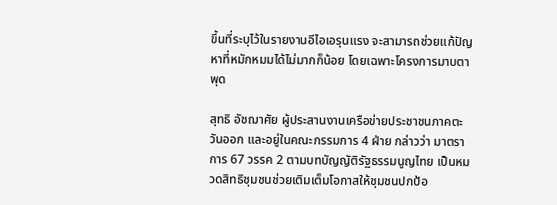ขึ้นที่ระบุไว้ในรายงานอีไอเอรุนแรง จะสามารถช่วยแก้ปัญหาที่หมักหมมได้ไม่มากก็น้อย โดยเฉพาะโครงการมาบตาพุด

สุทธิ อัชฌาศัย ผู้ประสานงานเครือข่ายประชาชนภาคตะวันออก และอยู่ในคณะกรรมการ 4 ฝ่าย กล่าวว่า มาตราการ 67 วรรค 2 ตามบทบัญญัติรัฐธรรมนูญไทย เป็นหมวดสิทธิชุมชนช่วยเติมเต็มโอกาสให้ชุมชนปกป้อ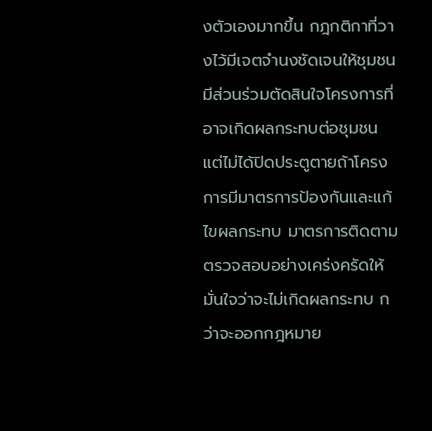งตัวเองมากขึ้น กฎกติกาที่วางไว้มีเจตจำนงชัดเจนให้ชุมชนมีส่วนร่วมตัดสินใจโครงการที่อาจเกิดผลกระทบต่อชุมชน แต่ไม่ได้ปิดประตูตายถ้าโครงการมีมาตรการป้องกันและแก้ไขผลกระทบ มาตรการติดตามตรวจสอบอย่างเคร่งครัดให้มั่นใจว่าจะไม่เกิดผลกระทบ กว่าจะออกกฎหมาย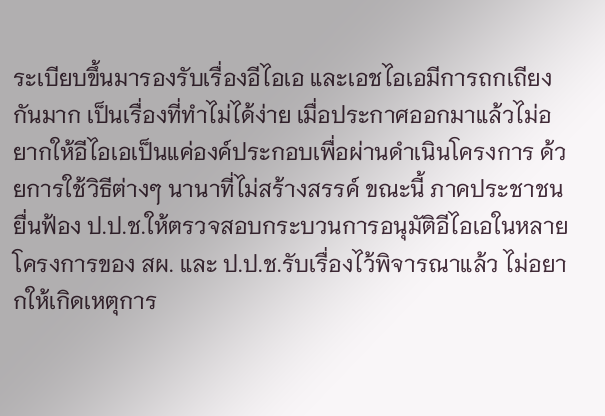ระเบียบขึ้นมารองรับเรื่องอีไอเอ และเอชไอเอมีการถกเถียงกันมาก เป็นเรื่องที่ทำไม่ได้ง่าย เมื่อประกาศออกมาแล้วไม่อยากให้อีไอเอเป็นแค่องค์ประกอบเพื่อผ่านดำเนินโครงการ ด้วยการใช้วิธีต่างๆ นานาที่ไม่สร้างสรรค์ ขณะนี้ ภาคประชาชนยื่นฟ้อง ป.ป.ช.ให้ตรวจสอบกระบวนการอนุมัติอีไอเอในหลายโครงการของ สผ. และ ป.ป.ช.รับเรื่องไว้พิจารณาแล้ว ไม่อยากให้เกิดเหตุการ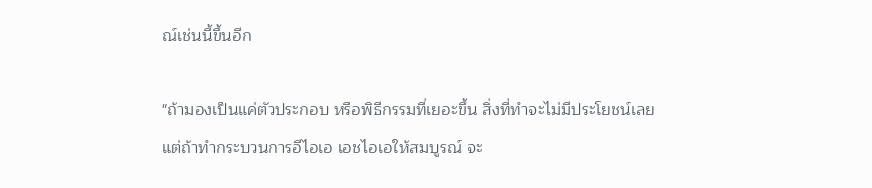ณ์เช่นนี้ขึ้นอีก

"ถ้ามองเป็นแค่ตัวประกอบ หรือพิธีกรรมที่เยอะขึ้น สิ่งที่ทำจะไม่มีประโยชน์เลย แต่ถ้าทำกระบวนการอีไอเอ เอชไอเอให้สมบูรณ์ จะ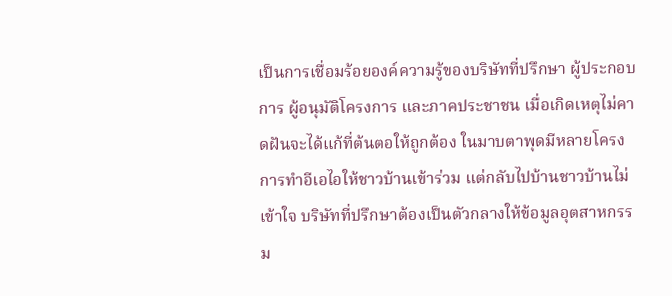เป็นการเชื่อมร้อยองค์ความรู้ของบริษัทที่ปรึกษา ผู้ประกอบการ ผู้อนุมัติโครงการ และภาคประชาชน เมื่อเกิดเหตุไม่คาดฝันจะได้แก้ที่ต้นตอให้ถูกต้อง ในมาบตาพุดมีหลายโครงการทำอีเอไอให้ชาวบ้านเข้าร่วม แต่กลับไปบ้านชาวบ้านไม่เข้าใจ บริษัทที่ปรึกษาต้องเป็นตัวกลางให้ข้อมูลอุตสาหกรรม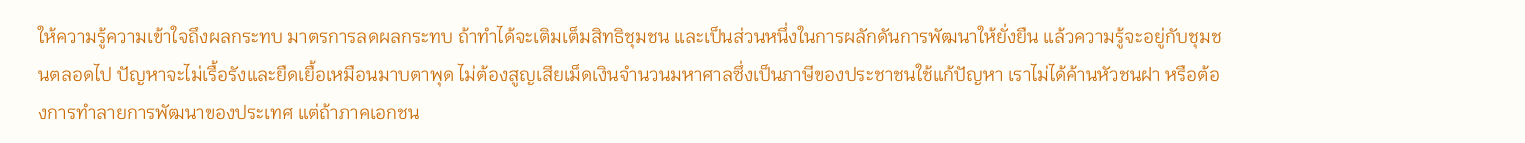ให้ความรู้ความเข้าใจถึงผลกระทบ มาตรการลดผลกระทบ ถ้าทำได้จะเติมเต็มสิทธิชุมชน และเป็นส่วนหนึ่งในการผลักดันการพัฒนาให้ยั่งยืน แล้วความรู้จะอยู่กับชุมชนตลอดไป ปัญหาจะไม่เรื้อรังและยืดเยื้อเหมือนมาบตาพุด ไม่ต้องสูญเสียเม็ดเงินจำนวนมหาศาลซึ่งเป็นภาษีของประชาชนใช้แก้ปัญหา เราไม่ได้ค้านหัวชนฝา หรือต้องการทำลายการพัฒนาของประเทศ แต่ถ้าภาคเอกชน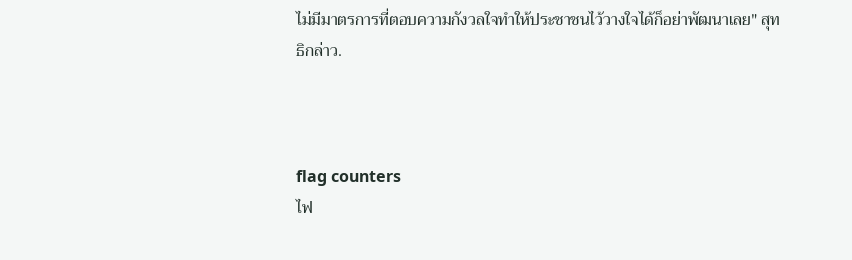ไม่มีมาตรการที่ตอบความกังวลใจทำให้ประชาชนไว้วางใจได้ก็อย่าพัฒนาเลย" สุทธิกล่าว.



flag counters
ไฟ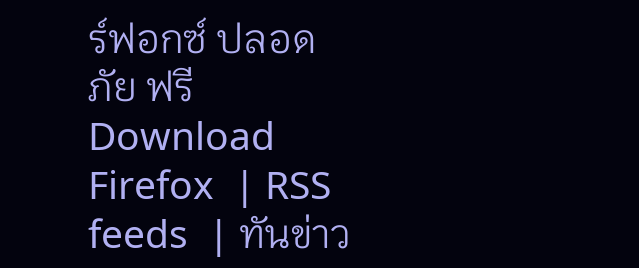ร์ฟอกซ์ ปลอดภัย ฟรี Download Firefox  | RSS feeds  | ทันข่าว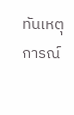ทันเหตุการณ์